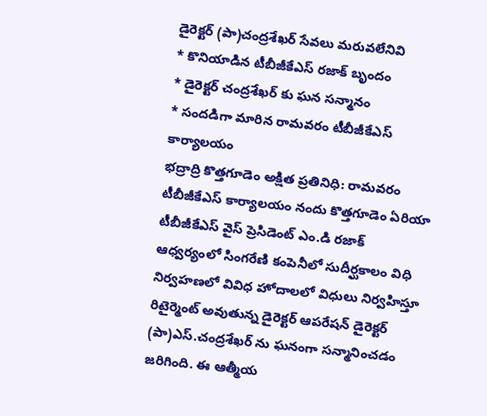డైరెక్టర్ (పా)చంద్రశేఖర్ సేవలు మరువలేనివి
* కొనియాడిన టీబీజీకేఎస్ రజాక్ బృందం
* డైరెక్టర్ చంద్రశేఖర్ కు ఘన సన్మానం
* సందడిగా మారిన రామవరం టీబీజీకేఎస్ కార్యాలయం
భద్రాద్రి కొత్తగూడెం అక్షిత ప్రతినిధి: రామవరం టీబీజీకేఎస్ కార్యాలయం నందు కొత్తగూడెం ఏరియా టీబీజీకేఎస్ వైస్ ప్రెసిడెంట్ ఎం.డి రజాక్ ఆధ్వర్యంలో సింగరేణి కంపెనీలో సుదీర్ఘకాలం విధి నిర్వహణలో వివిధ హోదాలలో విధులు నిర్వహిస్తూ రిటైర్మెంట్ అవుతున్న డైరెక్టర్ ఆపరేషన్ డైరెక్టర్ (పా)ఎస్.చంద్రశేఖర్ ను ఘనంగా సన్మానించడం జరిగింది. ఈ ఆత్మీయ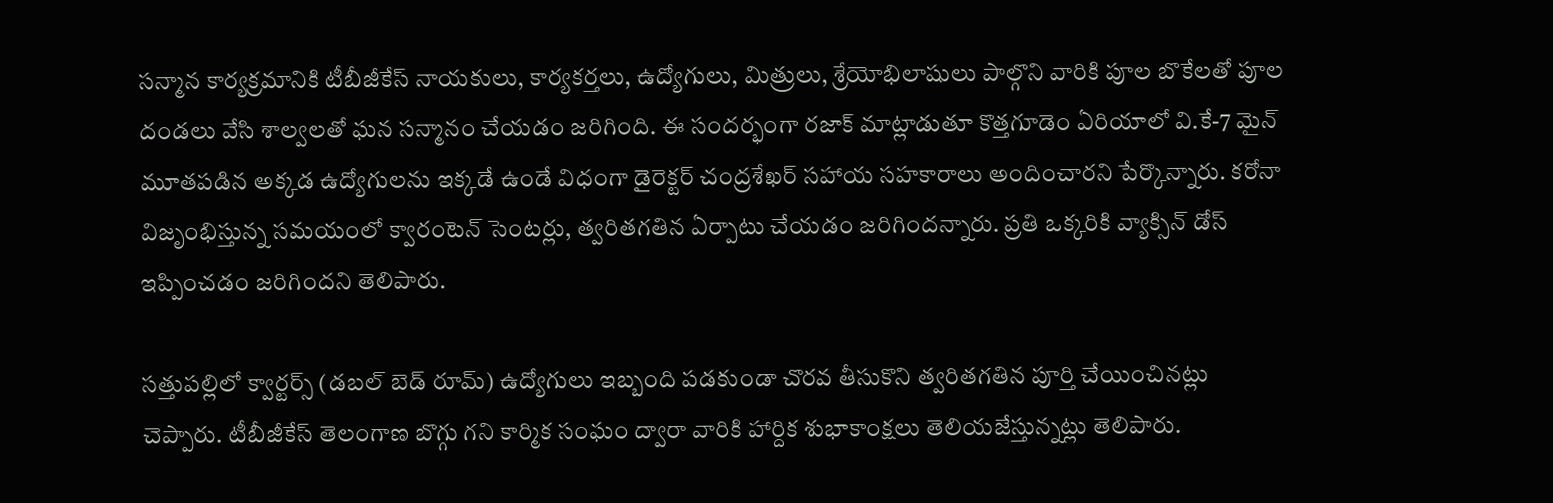సన్మాన కార్యక్రమానికి టీబీజీకేస్ నాయకులు, కార్యకర్తలు, ఉద్యోగులు, మిత్రులు, శ్రేయోభిలాషులు పాల్గొని వారికి పూల బొకేలతో పూల దండలు వేసి శాల్వలతో ఘన సన్మానం చేయడం జరిగింది. ఈ సందర్భంగా రజాక్ మాట్లాడుతూ కొత్తగూడెం ఏరియాలో వి.కే-7 మైన్ మూతపడిన అక్కడ ఉద్యోగులను ఇక్కడే ఉండే విధంగా డైరెక్టర్ చంద్రశేఖర్ సహాయ సహకారాలు అందించారని పేర్కొన్నారు. కరోనా విజృంభిస్తున్న సమయంలో క్వారంటెన్ సెంటర్లు, త్వరితగతిన ఏర్పాటు చేయడం జరిగిందన్నారు. ప్రతి ఒక్కరికి వ్యాక్సిన్ డోస్ ఇప్పించడం జరిగిందని తెలిపారు.

సత్తుపల్లిలో క్వార్టర్స్ (డబల్ బెడ్ రూమ్) ఉద్యోగులు ఇబ్బంది పడకుండా చొరవ తీసుకొని త్వరితగతిన పూర్తి చేయించినట్లు చెప్పారు. టీబీజీకేస్ తెలంగాణ బొగ్గు గని కార్మిక సంఘం ద్వారా వారికి హార్దిక శుభాకాంక్షలు తెలియజేస్తున్నట్లు తెలిపారు.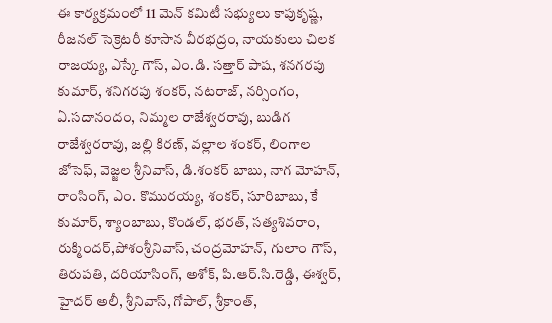ఈ కార్యక్రమంలో 11 మెన్ కమిటీ సభ్యులు కాపుకృష్ణ, రీజనల్ సెక్రెటరీ కూసాన వీరభద్రం, నాయకులు చిలక రాజయ్య, ఎస్కే గౌస్, ఎం.డి. సత్తార్ పాష, శనగరపు కుమార్, శనిగరపు శంకర్, నటరాజ్, నర్సింగం, ఏ.సదానందం, నిమ్మల రాజేశ్వరరావు, బుడిగ రాజేశ్వరరావు, జల్లి కిరణ్, వల్లాల శంకర్, లింగాల జోసెఫ్, వెజ్జల శ్రీనివాస్, డి.శంకర్ బాబు, నాగ మోహన్, రాంసింగ్, ఎం. కొమురయ్య, శంకర్, సూరిబాబు, కే కుమార్, శ్యాంబాబు, కొండల్, భరత్, సత్యశివరాం, రుక్మిందర్,పోశంశ్రీనివాస్, చంద్రమోహన్, గులాం గౌస్, తిరుపతి, దరియాసింగ్, అశోక్, పి.ఆర్.సి.రెడ్డి, ఈశ్వర్, హైదర్ అలీ, శ్రీనివాస్, గోపాల్, శ్రీకాంత్,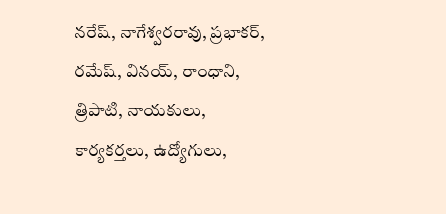నరేష్, నాగేశ్వరరావు, ప్రభాకర్, రమేష్, వినయ్, రాంధాని, త్రిపాటి, నాయకులు, కార్యకర్తలు, ఉద్యోగులు,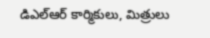డిఎల్ఆర్ కార్మికులు, మిత్రులు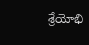శ్రేయోభి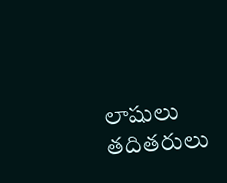లాషులు తదితరులు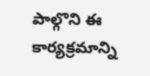పాల్గొని ఈ కార్యక్రమాన్ని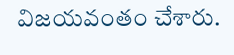విజయవంతం చేశారు.